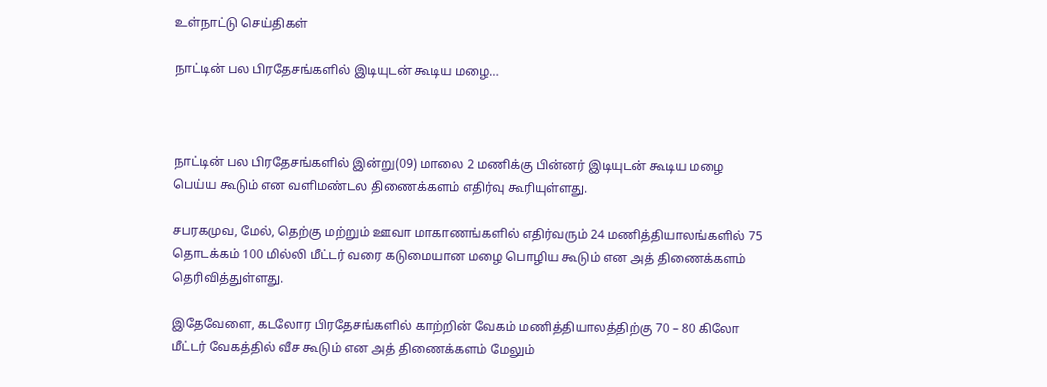உள்நாட்டு செய்திகள்

நாட்டின் பல பிரதேசங்களில் இடியுடன் கூடிய மழை…



நாட்டின் பல பிரதேசங்களில் இன்று(09) மாலை 2 மணிக்கு பின்னர் இடியுடன் கூடிய மழை பெய்ய கூடும் என வளிமண்டல திணைக்களம் எதிர்வு கூரியுள்ளது.

சபரகமுவ, மேல், தெற்கு மற்றும் ஊவா மாகாணங்களில் எதிர்வரும் 24 மணித்தியாலங்களில் 75 தொடக்கம் 100 மில்லி மீட்டர் வரை கடுமையான மழை பொழிய கூடும் என அத் திணைக்களம் தெரிவித்துள்ளது.

இதேவேளை, கடலோர பிரதேசங்களில் காற்றின் வேகம் மணித்தியாலத்திற்கு 70 – 80 கிலோ மீட்டர் வேகத்தில் வீச கூடும் என அத் திணைக்களம் மேலும்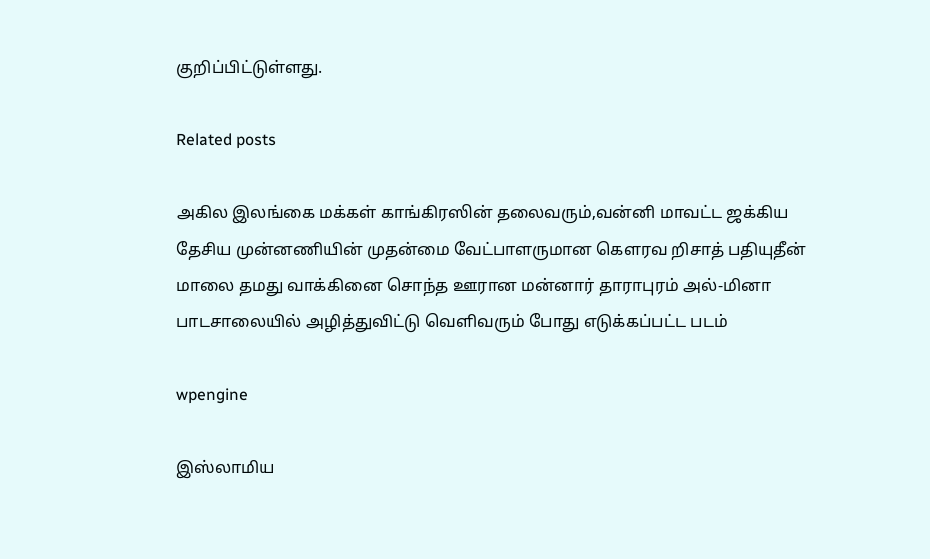குறிப்பிட்டுள்ளது.

Related posts

அகில இலங்கை மக்கள் காங்கிரஸின் தலைவரும்,வன்னி மாவட்ட ஜக்கிய தேசிய முன்னணியின் முதன்மை வேட்பாளருமான கௌரவ றிசாத் பதியுதீன் மாலை தமது வாக்கினை சொந்த ஊரான மன்னார் தாராபுரம் அல்-மினா பாடசாலையில் அழித்துவிட்டு வெளிவரும் போது எடுக்கப்பட்ட படம்

wpengine

இஸ்லாமிய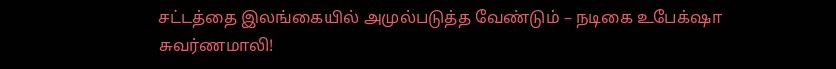சட்டத்தை இலங்கையில் அமுல்படுத்த வேண்டும் – நடிகை உபேக்‌ஷா சுவர்ணமாலி!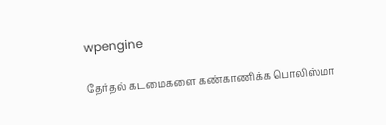wpengine

தேர்தல் கடமைகளை கண்காணிக்க பொலிஸ்மா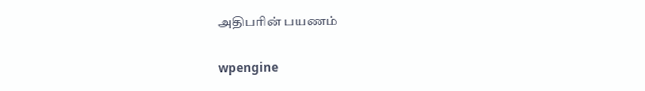அதிபரின் பயணம்

wpengine